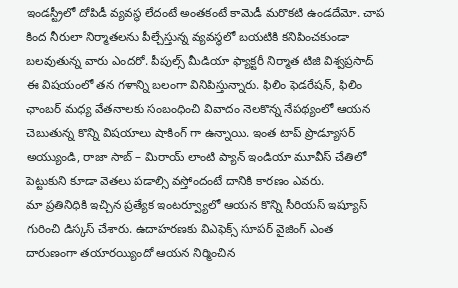ఇండస్ట్రీలో దోపిడీ వ్యవస్థ లేదంటే అంతకంటే కామెడీ మరొకటి ఉండదేమో. చాప కింద నీరులా నిర్మాతలను పీల్చేస్తున్న వ్యవస్థలో బయటికి కనిపించకుండా బలవుతున్న వారు ఎందరో. పీపుల్స్ మీడియా ఫ్యాక్టరీ నిర్మాత టిజి విశ్వప్రసాద్ ఈ విషయంలో తన గళాన్ని బలంగా వినిపిస్తున్నారు. ఫిలిం ఫెడరేషన్, ఫిలిం ఛాంబర్ మధ్య వేతనాలకు సంబంధించి వివాదం నెలకొన్న నేపథ్యంలో ఆయన చెబుతున్న కొన్ని విషయాలు షాకింగ్ గా ఉన్నాయి. ఇంత టాప్ ప్రొడ్యూసర్ అయ్యుండి, రాజా సాబ్ – మిరాయ్ లాంటి ప్యాన్ ఇండియా మూవీస్ చేతిలో పెట్టుకుని కూడా వెతలు పడాల్సి వస్తోందంటే దానికి కారణం ఎవరు.
మా ప్రతినిధికి ఇచ్చిన ప్రత్యేక ఇంటర్వ్యూలో ఆయన కొన్ని సీరియస్ ఇష్యూస్ గురించి డిస్కస్ చేశారు. ఉదాహరణకు విఎఫెక్స్ సూపర్ వైజింగ్ ఎంత దారుణంగా తయారయ్యిందో ఆయన నిర్మించిన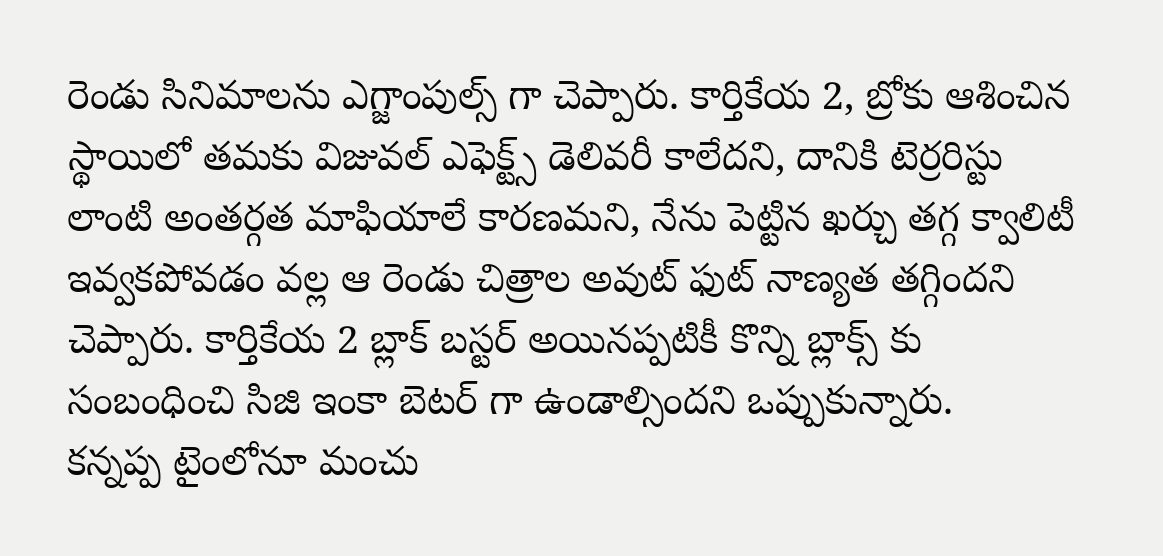రెండు సినిమాలను ఎగ్జాంపుల్స్ గా చెప్పారు. కార్తికేయ 2, బ్రోకు ఆశించిన స్థాయిలో తమకు విజువల్ ఎఫెక్ట్స్ డెలివరీ కాలేదని, దానికి టెర్రరిస్టు లాంటి అంతర్గత మాఫియాలే కారణమని, నేను పెట్టిన ఖర్చు తగ్గ క్వాలిటీ ఇవ్వకపోవడం వల్ల ఆ రెండు చిత్రాల అవుట్ ఫుట్ నాణ్యత తగ్గిందని చెప్పారు. కార్తికేయ 2 బ్లాక్ బస్టర్ అయినప్పటికీ కొన్ని బ్లాక్స్ కు సంబంధించి సిజి ఇంకా బెటర్ గా ఉండాల్సిందని ఒప్పుకున్నారు.
కన్నప్ప టైంలోనూ మంచు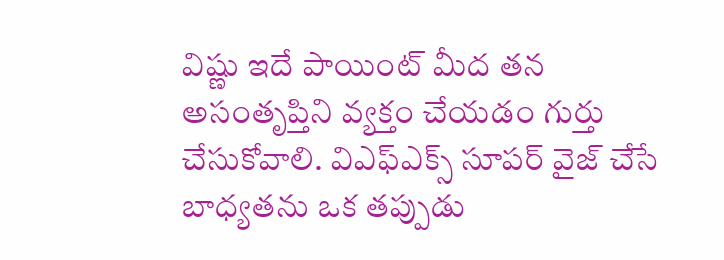విష్ణు ఇదే పాయింట్ మీద తన అసంతృప్తిని వ్యక్తం చేయడం గుర్తు చేసుకోవాలి. విఎఫ్ఎక్స్ సూపర్ వైజ్ చేసే బాధ్యతను ఒక తప్పుడు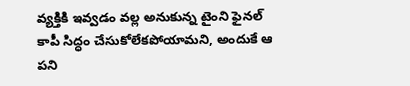వ్యక్తికి ఇవ్వడం వల్ల అనుకున్న టైంని ఫైనల్ కాపీ సిద్ధం చేసుకోలేకపోయామని, అందుకే ఆ పని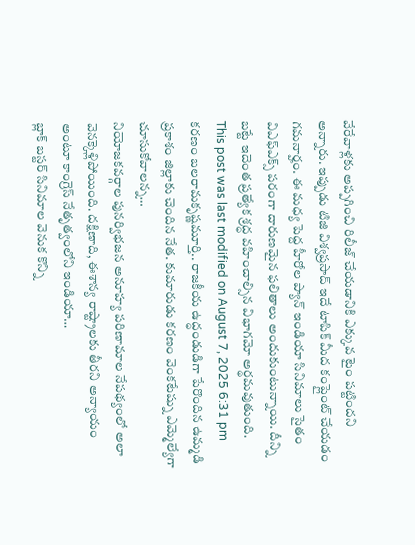వేరేవాళ్లకు అప్పగించి రిలీజ్ చేయడానికి ఎక్కువ టైం పట్టిందని అన్నారు. ఇప్పుడు టిజి విశ్వప్రసాద్ ఇదే టాపిక్ మీద కంప్లైంట్ చేయడం గమనార్హం. ఈ మధ్య పెద్ద హీరోల ప్యాన్ ఇండియా సినిమాలు సైతం విఎఫ్ఎక్స్ పరంగా దారుణమైన ఫలితాలు అందుకుంటున్నాయి. దీన్ని బట్టే ఇదెంత ప్రత్యేక శ్రద్ధ వహించాల్సిన విభాగమో అర్థమవుతుంది.
This post was last modified on August 7, 2025 6:31 pm
కరణం బలరామకృష్ణమూర్తి.. రాజకీయ ఉద్ధండుడిగా పేరొందిన ఉమ్మడి ప్రకాశం జిల్లాకు చెందిన నేత. కుమారుడు కరణం వెంకటేష్ను ఎమ్మెల్యేగా చూసుకోవాలన్న…
నియోజకవర్గాల పునర్విభజన అనూహ్య పరిణామాల నేపథ్యంలో అలా వెనక్కెళ్లిపోయింది. దక్షిణాది, ఈశాన్య రాష్ట్రాలకు తీరని అన్యాయం అంటూ కాంగ్రెస్ నేతృత్వంలోని ఇండియా…
బ్లాక్ బస్టర్ సినిమాల వెనుక కొన్ని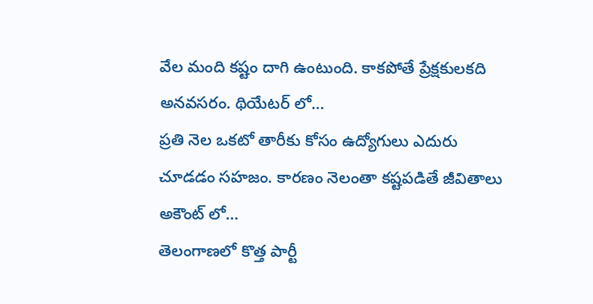వేల మంది కష్టం దాగి ఉంటుంది. కాకపోతే ప్రేక్షకులకది అనవసరం. థియేటర్ లో…
ప్రతి నెల ఒకటో తారీకు కోసం ఉద్యోగులు ఎదురు చూడడం సహజం. కారణం నెలంతా కష్టపడితే జీవితాలు అకౌంట్ లో…
తెలంగాణలో కొత్త పార్టీ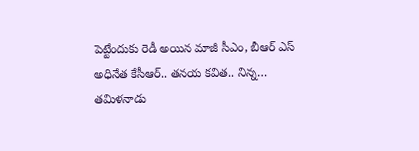పెట్టేందుకు రెడీ అయిన మాజీ సీఎం, బీఆర్ ఎస్ అధినేత కేసీఆర్.. తనయ కవిత.. నిన్న…
తమిళనాడు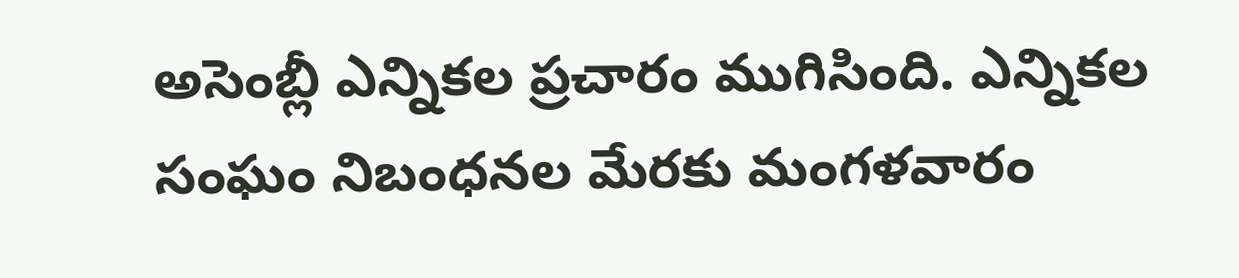అసెంబ్లీ ఎన్నికల ప్రచారం ముగిసింది. ఎన్నికల సంఘం నిబంధనల మేరకు మంగళవారం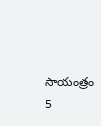సాయంత్రం 5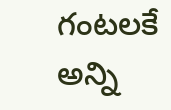గంటలకే అన్ని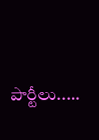పార్టీలు..…